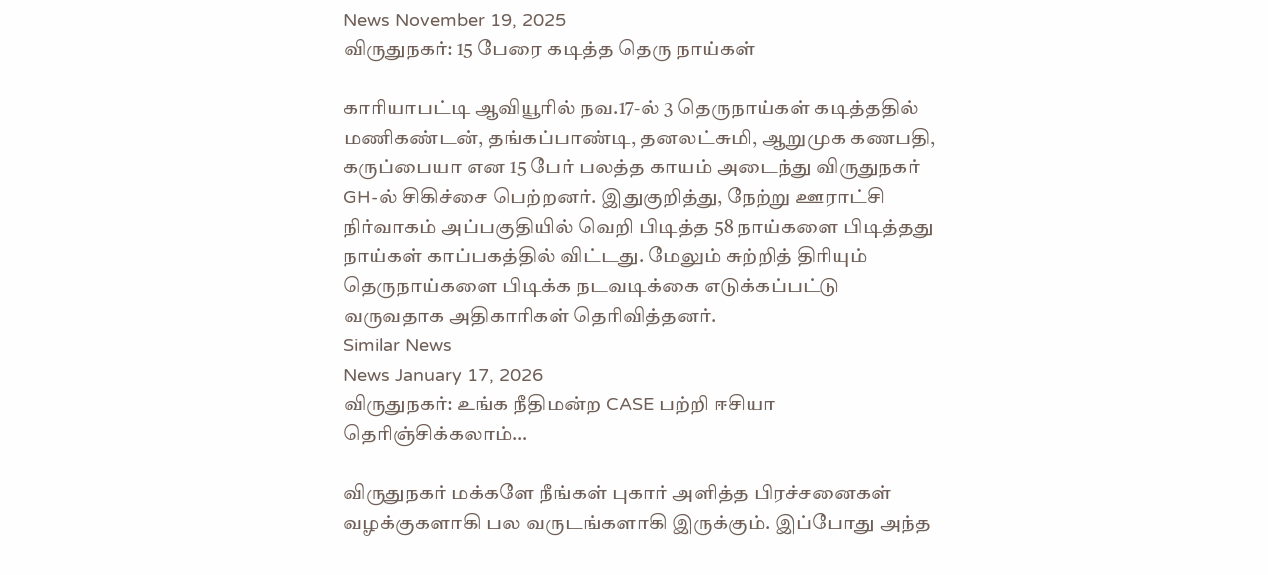News November 19, 2025
விருதுநகர்: 15 பேரை கடித்த தெரு நாய்கள்

காரியாபட்டி ஆவியூரில் நவ.17-ல் 3 தெருநாய்கள் கடித்ததில் மணிகண்டன், தங்கப்பாண்டி, தனலட்சுமி, ஆறுமுக கணபதி, கருப்பையா என 15 பேர் பலத்த காயம் அடைந்து விருதுநகர் GH-ல் சிகிச்சை பெற்றனர். இதுகுறித்து, நேற்று ஊராட்சி நிர்வாகம் அப்பகுதியில் வெறி பிடித்த 58 நாய்களை பிடித்தது நாய்கள் காப்பகத்தில் விட்டது. மேலும் சுற்றித் திரியும் தெருநாய்களை பிடிக்க நடவடிக்கை எடுக்கப்பட்டு வருவதாக அதிகாரிகள் தெரிவித்தனர்.
Similar News
News January 17, 2026
விருதுநகர்: உங்க நீதிமன்ற CASE பற்றி ஈசியா தெரிஞ்சிக்கலாம்…

விருதுநகர் மக்களே நீங்கள் புகார் அளித்த பிரச்சனைகள் வழக்குகளாகி பல வருடங்களாகி இருக்கும். இப்போது அந்த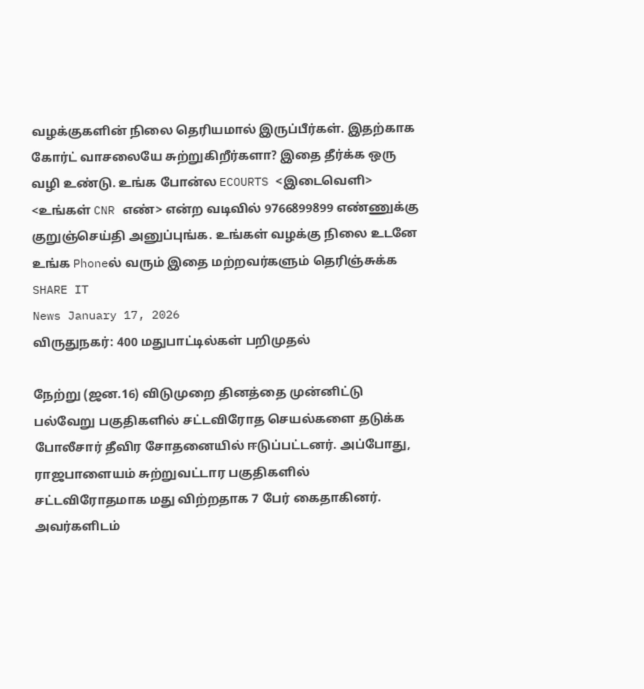வழக்குகளின் நிலை தெரியமால் இருப்பீர்கள். இதற்காக கோர்ட் வாசலையே சுற்றுகிறீர்களா? இதை தீர்க்க ஒரு வழி உண்டு. உங்க போன்ல ECOURTS <இடைவெளி> <உங்கள் CNR எண்> என்ற வடிவில் 9766899899 எண்ணுக்கு குறுஞ்செய்தி அனுப்புங்க. உங்கள் வழக்கு நிலை உடனே உங்க Phoneல் வரும் இதை மற்றவர்களும் தெரிஞ்சுக்க SHARE IT
News January 17, 2026
விருதுநகர்: 400 மதுபாட்டில்கள் பறிமுதல்

நேற்று (ஜன.16) விடுமுறை தினத்தை முன்னிட்டு பல்வேறு பகுதிகளில் சட்டவிரோத செயல்களை தடுக்க போலீசார் தீவிர சோதனையில் ஈடுப்பட்டனர். அப்போது, ராஜபாளையம் சுற்றுவட்டார பகுதிகளில் சட்டவிரோதமாக மது விற்றதாக 7 பேர் கைதாகினர். அவர்களிடம்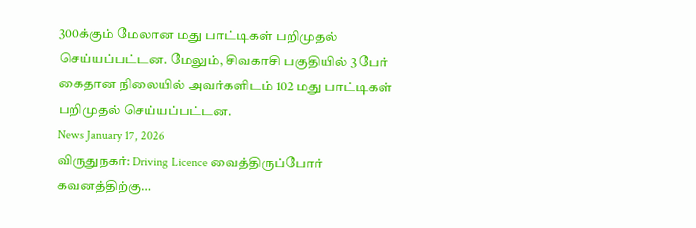300க்கும் மேலான மது பாட்டிகள் பறிமுதல் செய்யப்பட்டன. மேலும், சிவகாசி பகுதியில் 3 பேர் கைதான நிலையில் அவர்களிடம் 102 மது பாட்டிகள் பறிமுதல் செய்யப்பட்டன.
News January 17, 2026
விருதுநகர்: Driving Licence வைத்திருப்போர் கவனத்திற்கு…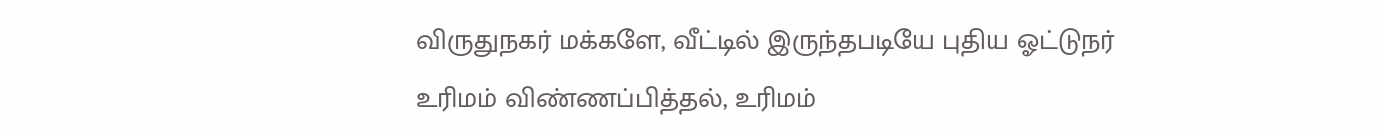விருதுநகர் மக்களே, வீட்டில் இருந்தபடியே புதிய ஓட்டுநர் உரிமம் விண்ணப்பித்தல், உரிமம்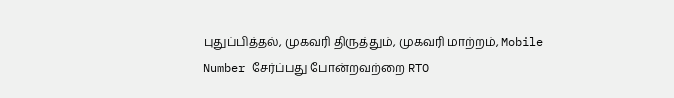புதுப்பித்தல், முகவரி திருத்தும், முகவரி மாற்றம், Mobile Number சேர்ப்பது போன்றவற்றை RTO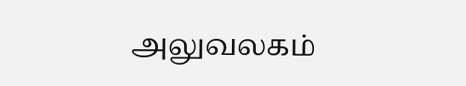அலுவலகம்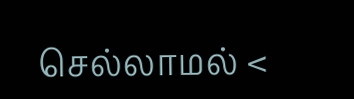செல்லாமல் <